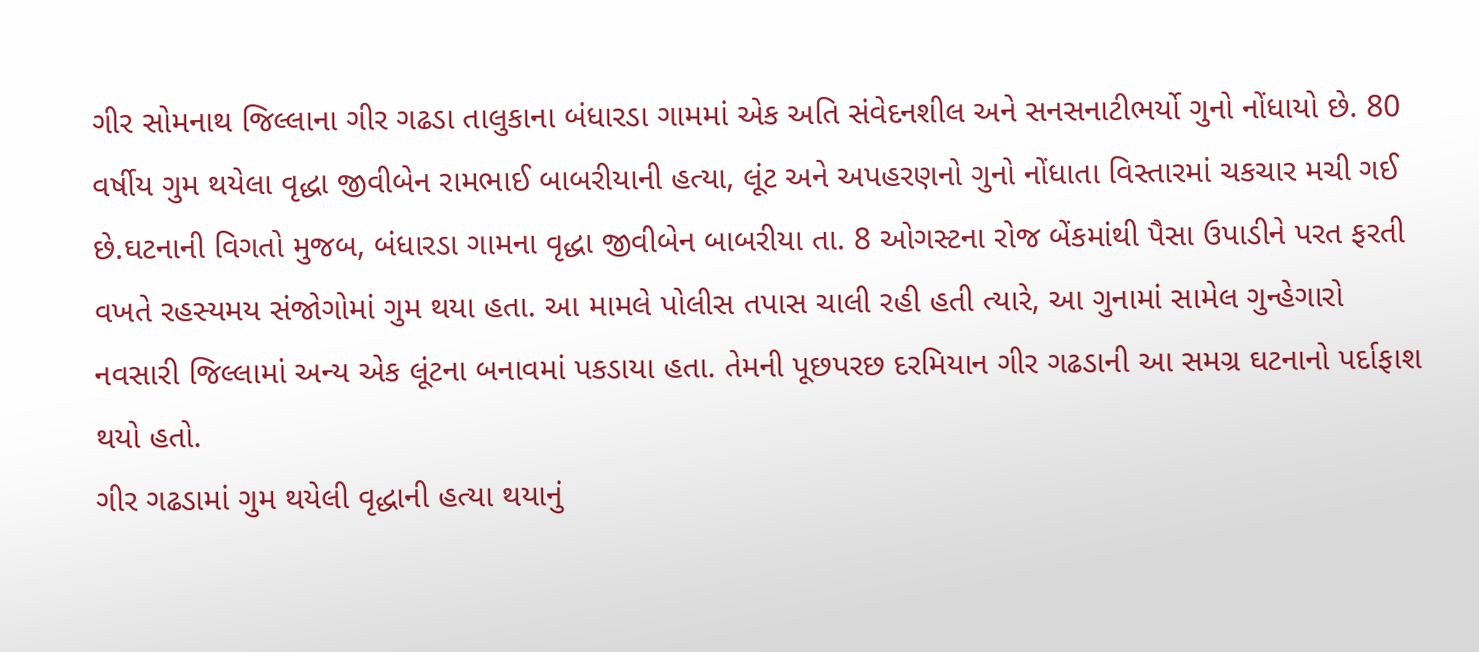ગીર સોમનાથ જિલ્લાના ગીર ગઢડા તાલુકાના બંધારડા ગામમાં એક અતિ સંવેદનશીલ અને સનસનાટીભર્યો ગુનો નોંધાયો છે. 80 વર્ષીય ગુમ થયેલા વૃદ્ધા જીવીબેન રામભાઈ બાબરીયાની હત્યા, લૂંટ અને અપહરણનો ગુનો નોંધાતા વિસ્તારમાં ચકચાર મચી ગઈ છે.ઘટનાની વિગતો મુજબ, બંધારડા ગામના વૃદ્ધા જીવીબેન બાબરીયા તા. 8 ઓગસ્ટના રોજ બેંકમાંથી પૈસા ઉપાડીને પરત ફરતી વખતે રહસ્યમય સંજોગોમાં ગુમ થયા હતા. આ મામલે પોલીસ તપાસ ચાલી રહી હતી ત્યારે, આ ગુનામાં સામેલ ગુન્હેગારો નવસારી જિલ્લામાં અન્ય એક લૂંટના બનાવમાં પકડાયા હતા. તેમની પૂછપરછ દરમિયાન ગીર ગઢડાની આ સમગ્ર ઘટનાનો પર્દાફાશ થયો હતો.
ગીર ગઢડામાં ગુમ થયેલી વૃદ્ધાની હત્યા થયાનું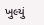ખુલ્યું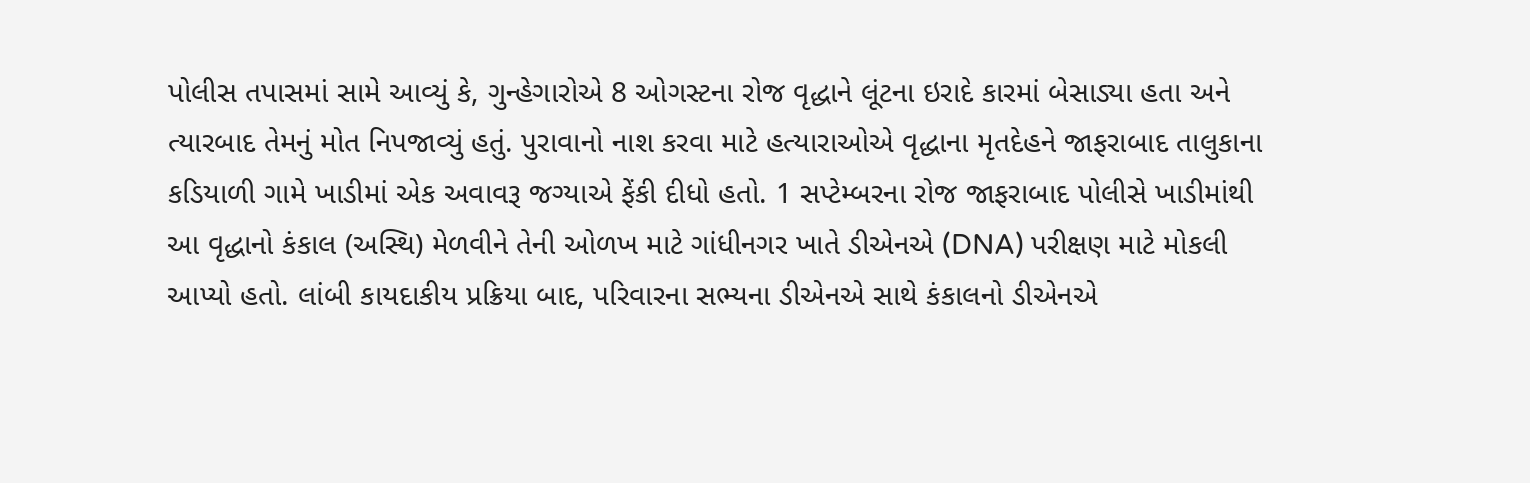પોલીસ તપાસમાં સામે આવ્યું કે, ગુન્હેગારોએ 8 ઓગસ્ટના રોજ વૃદ્ધાને લૂંટના ઇરાદે કારમાં બેસાડ્યા હતા અને ત્યારબાદ તેમનું મોત નિપજાવ્યું હતું. પુરાવાનો નાશ કરવા માટે હત્યારાઓએ વૃદ્ધાના મૃતદેહને જાફરાબાદ તાલુકાના કડિયાળી ગામે ખાડીમાં એક અવાવરૂ જગ્યાએ ફેંકી દીધો હતો. 1 સપ્ટેમ્બરના રોજ જાફરાબાદ પોલીસે ખાડીમાંથી આ વૃદ્ધાનો કંકાલ (અસ્થિ) મેળવીને તેની ઓળખ માટે ગાંધીનગર ખાતે ડીએનએ (DNA) પરીક્ષણ માટે મોકલી આપ્યો હતો. લાંબી કાયદાકીય પ્રક્રિયા બાદ, પરિવારના સભ્યના ડીએનએ સાથે કંકાલનો ડીએનએ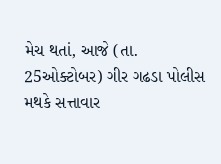મેચ થતાં, આજે (તા. 25ઓક્ટોબર) ગીર ગઢડા પોલીસ મથકે સત્તાવાર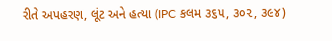રીતે અપહરણ, લૂંટ અને હત્યા (IPC કલમ ૩૬૫, ૩૦૨, ૩૯૪)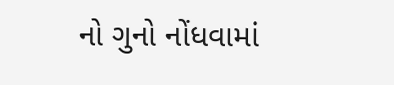નો ગુનો નોંધવામાં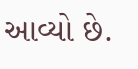આવ્યો છે.